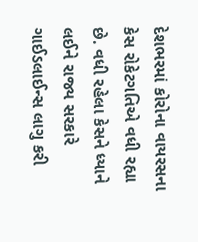દેશભરમાં કોરોના વાયરસના કેસ રોકેટગતિએ વધી રહ્યા છે. વધી રહેલા કેસને ધ્યાને લઈને રાજ્ય સરકારે ગાઈડલાઈન્સ લાગુ કરી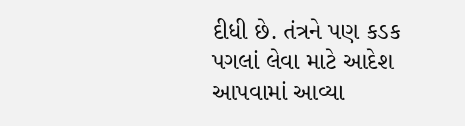દીધી છે. તંત્રને પણ કડક પગલાં લેવા માટે આદેશ આપવામાં આવ્યા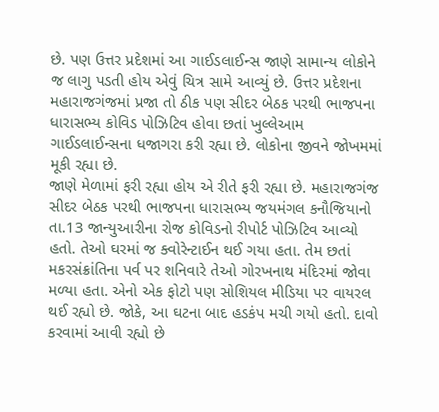છે. પણ ઉત્તર પ્રદેશમાં આ ગાઈડલાઈન્સ જાણે સામાન્ય લોકોને જ લાગુ પડતી હોય એવું ચિત્ર સામે આવ્યું છે. ઉત્તર પ્રદેશના મહારાજગંજમાં પ્રજા તો ઠીક પણ સીદર બેઠક પરથી ભાજપના ધારાસભ્ય કોવિડ પોઝિટિવ હોવા છતાં ખુલ્લેઆમ ગાઈડલાઈન્સના ધજાગરા કરી રહ્યા છે. લોકોના જીવને જોખમમાં મૂકી રહ્યા છે.
જાણે મેળામાં ફરી રહ્યા હોય એ રીતે ફરી રહ્યા છે. મહારાજગંજ સીદર બેઠક પરથી ભાજપના ધારાસભ્ય જયમંગલ કનૌજિયાનો તા.13 જાન્યુઆરીના રોજ કોવિડનો રીપોર્ટ પોઝિટિવ આવ્યો હતો. તેઓ ઘરમાં જ ક્વોરેન્ટાઈન થઈ ગયા હતા. તેમ છતાં મકરસંક્રાંતિના પર્વ પર શનિવારે તેઓ ગોરખનાથ મંદિરમાં જોવા મળ્યા હતા. એનો એક ફોટો પણ સોશિયલ મીડિયા પર વાયરલ થઈ રહ્યો છે. જોકે, આ ઘટના બાદ હડકંપ મચી ગયો હતો. દાવો કરવામાં આવી રહ્યો છે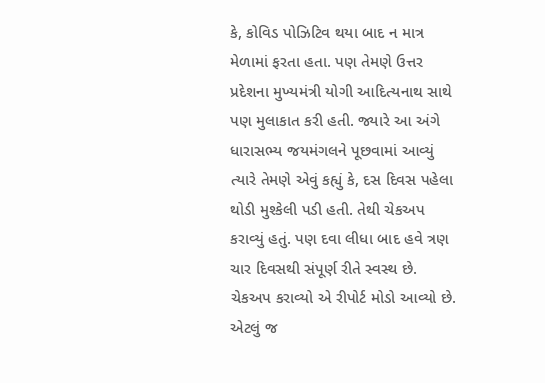કે, કોવિડ પોઝિટિવ થયા બાદ ન માત્ર મેળામાં ફરતા હતા. પણ તેમણે ઉત્તર પ્રદેશના મુખ્યમંત્રી યોગી આદિત્યનાથ સાથે પણ મુલાકાત કરી હતી. જ્યારે આ અંગે ધારાસભ્ય જયમંગલને પૂછવામાં આવ્યું ત્યારે તેમણે એવું કહ્યું કે, દસ દિવસ પહેલા થોડી મુશ્કેલી પડી હતી. તેથી ચેકઅપ કરાવ્યું હતું. પણ દવા લીધા બાદ હવે ત્રણ ચાર દિવસથી સંપૂર્ણ રીતે સ્વસ્થ છે. ચેકઅપ કરાવ્યો એ રીપોર્ટ મોડો આવ્યો છે. એટલું જ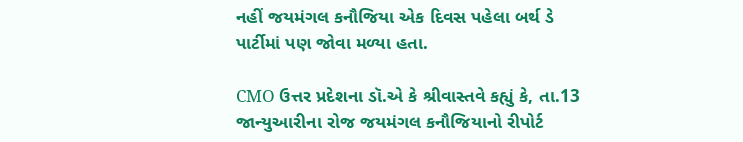નહીં જયમંગલ કનૌજિયા એક દિવસ પહેલા બર્થ ડે પાર્ટીમાં પણ જોવા મળ્યા હતા.

CMO ઉત્તર પ્રદેશના ડૉ.એ કે શ્રીવાસ્તવે કહ્યું કે, તા.13 જાન્યુઆરીના રોજ જયમંગલ કનૌજિયાનો રીપોર્ટ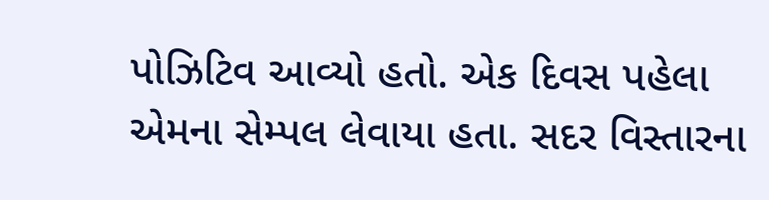પોઝિટિવ આવ્યો હતો. એક દિવસ પહેલા એમના સેમ્પલ લેવાયા હતા. સદર વિસ્તારના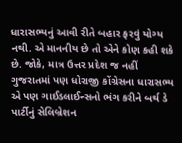ધારાસભ્યનું આવી રીતે બહાર ફરવું યોગ્ય નથી. એ માનનીય છે તો એને કોણ કહી શકે છે. જોકે, માત્ર ઉત્તર પ્રદેશ જ નહીં ગુજરાતમાં પણ ધોરાજી કોંગ્રેસના ધારાસભ્ય એ પણ ગાઈડલાઈન્સનો ભંગ કરીને બર્થ ડે પાર્ટીનું સેલિબ્રેશન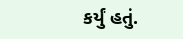કર્યું હતું.